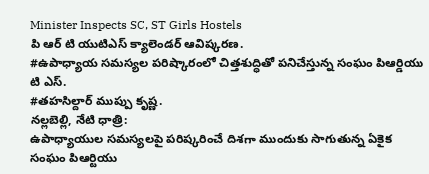Minister Inspects SC, ST Girls Hostels
పి ఆర్ టి యుటిఎస్ క్యాలెండర్ ఆవిష్కరణ.
#ఉపాధ్యాయ సమస్యల పరిష్కారంలో చిత్తశుద్ధితో పనిచేస్తున్న సంఘం పిఆర్డియు టి ఎస్.
#తహసిల్దార్ ముప్పు కృష్ణ.
నల్లబెల్లి, నేటి ధాత్రి:
ఉపాధ్యాయుల సమస్యలపై పరిష్కరించే దిశగా ముందుకు సాగుతున్న ఏకైక సంఘం పిఆర్టియు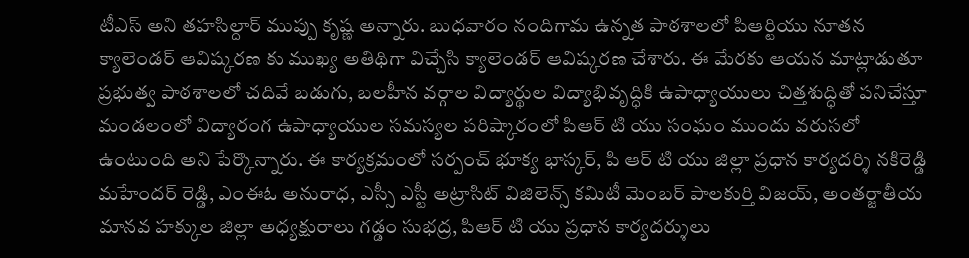టీఎస్ అని తహసిల్దార్ ముప్పు కృష్ణ అన్నారు. బుధవారం నందిగామ ఉన్నత పాఠశాలలో పిఆర్టియు నూతన క్యాలెండర్ ఆవిష్కరణ కు ముఖ్య అతిథిగా విచ్చేసి క్యాలెండర్ ఆవిష్కరణ చేశారు. ఈ మేరకు ఆయన మాట్లాడుతూ ప్రభుత్వ పాఠశాలలో చదివే బడుగు, బలహీన వర్గాల విద్యార్థుల విద్యాభివృద్ధికి ఉపాధ్యాయులు చిత్తశుద్ధితో పనిచేస్తూ మండలంలో విద్యారంగ ఉపాధ్యాయుల సమస్యల పరిష్కారంలో పిఆర్ టి యు సంఘం ముందు వరుసలో ఉంటుంది అని పేర్కొన్నారు. ఈ కార్యక్రమంలో సర్పంచ్ భూక్య భాస్కర్, పి ఆర్ టి యు జిల్లా ప్రధాన కార్యదర్శి నకిరెడ్డి మహేందర్ రెడ్డి, ఎంఈఓ అనురాధ, ఎస్సీ ఎస్టీ అట్రాసిట్ విజిలెన్స్ కమిటీ మెంబర్ పాలకుర్తి విజయ్, అంతర్జాతీయ మానవ హక్కుల జిల్లా అధ్యక్షురాలు గడ్డం సుభద్ర, పిఆర్ టి యు ప్రధాన కార్యదర్శులు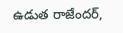ఉడుత రాజేందర్,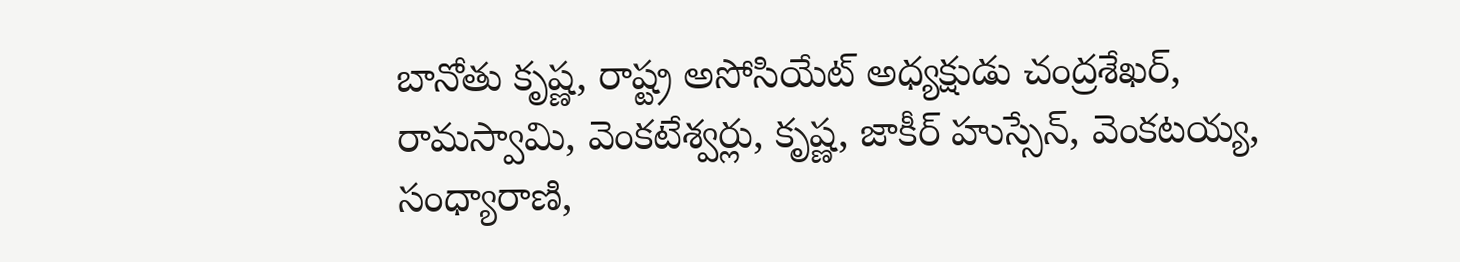బానోతు కృష్ణ, రాష్ట్ర అసోసియేట్ అధ్యక్షుడు చంద్రశేఖర్, రామస్వామి, వెంకటేశ్వర్లు, కృష్ణ, జాకీర్ హుస్సేన్, వెంకటయ్య, సంధ్యారాణి,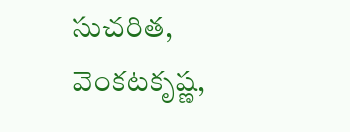సుచరిత, వెంకటకృష్ణ,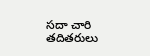సదా చారి తదితరులు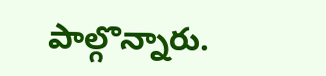పాల్గొన్నారు.